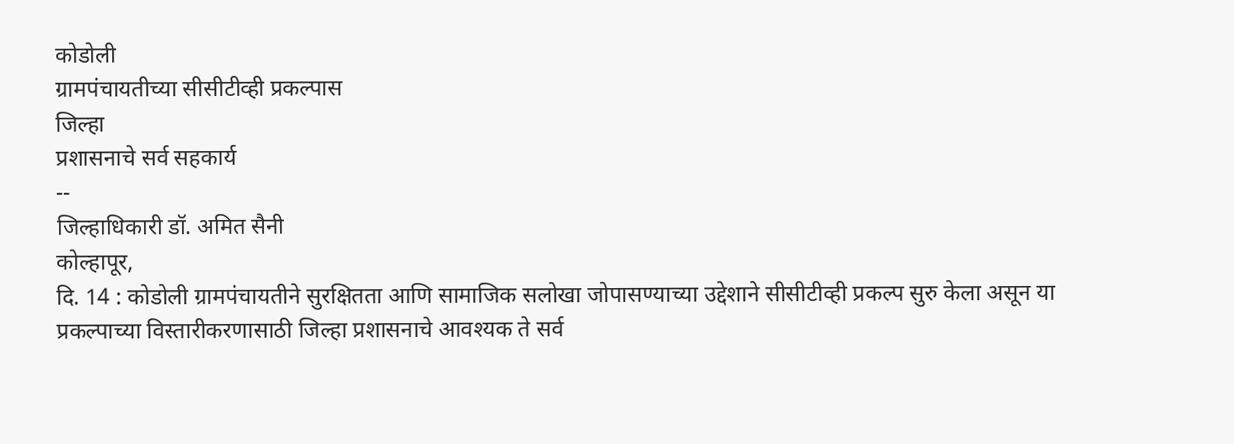कोडोली
ग्रामपंचायतीच्या सीसीटीव्ही प्रकल्पास
जिल्हा
प्रशासनाचे सर्व सहकार्य
--
जिल्हाधिकारी डॉ. अमित सैनी
कोल्हापूर,
दि. 14 : कोडोली ग्रामपंचायतीने सुरक्षितता आणि सामाजिक सलोखा जोपासण्याच्या उद्देशाने सीसीटीव्ही प्रकल्प सुरु केला असून या प्रकल्पाच्या विस्तारीकरणासाठी जिल्हा प्रशासनाचे आवश्यक ते सर्व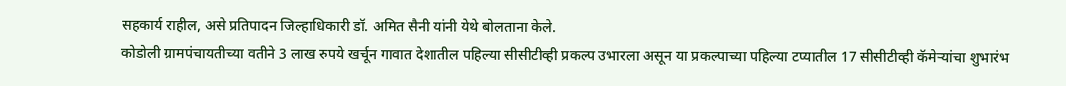सहकार्य राहील, असे प्रतिपादन जिल्हाधिकारी डॉ. अमित सैनी यांनी येथे बोलताना केले.
कोडोली ग्रामपंचायतीच्या वतीने 3 लाख रुपये खर्चून गावात देशातील पहिल्या सीसीटीव्ही प्रकल्प उभारला असून या प्रकल्पाच्या पहिल्या टप्यातील 17 सीसीटीव्ही कॅमेऱ्यांचा शुभारंभ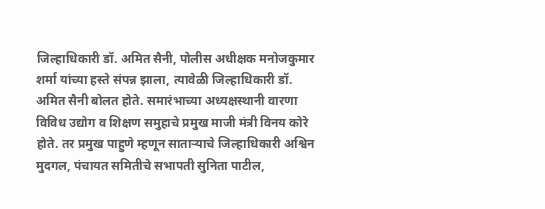जिल्हाधिकारी डॉ. अमित सैनी, पोलीस अधीक्षक मनोजकुमार शर्मा यांच्या हस्ते संपन्न झाला, त्यावेळी जिल्हाधिकारी डॉ. अमित सैनी बोलत होते. समारंभाच्या अध्यक्षस्थानी वारणा विविध उद्योग व शिक्षण समुहाचे प्रमुख माजी मंत्री विनय कोरे होते. तर प्रमुख पाहुणे म्हणून साताऱ्याचे जिल्हाधिकारी अश्विन मुदगल, पंचायत समितीचे सभापती सुनिता पाटील,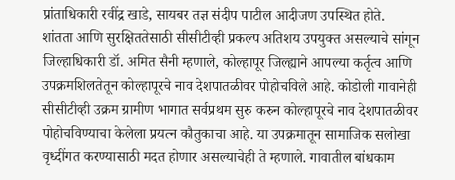प्रांताधिकारी रवींद्र खाडे, सायबर तज्ञ संदीप पाटील आदीजण उपस्थित होते.
शांतता आणि सुरक्षिततेसाठी सीसीटीव्ही प्रकल्प अतिशय उपयुक्त असल्याचे सांगून जिल्हाधिकारी डॉ. अमित सैनी म्हणाले, कोल्हापूर जिल्ह्याने आपल्या कर्तृत्व आणि उपक्रमशिलतेतून कोल्हापूरचे नाव देशपातळीवर पोहोचविले आहे. कोडोली गावानेही सीसीटीव्ही उक्रम ग्रामीण भागात सर्वप्रथम सुरु करुन कोल्हापूरचे नाव देशपातळीवर पोहोचविण्याचा केलेला प्रयत्न कौतुकाचा आहे. या उपक्रमातून सामाजिक सलोखा वृध्दींगत करण्यासाठी मदत होणार असल्याचेही ते म्हणाले. गावातील बांधकाम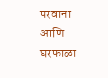परवाना आणि घरफाळा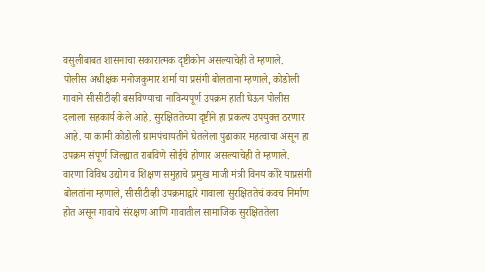वसुलीबाबत शासनाचा सकारात्मक दृष्टीकोन असल्याचेही ते म्हणाले.
पोलीस अधीक्षक मनोजकुमार शर्मा या प्रसंगी बोलताना म्हणाले, कोडोली गावाने सीसीटीव्ही बसविण्याचा नाविन्यपूर्ण उपक्रम हाती घेऊन पोलीस दलाला सहकार्य केले आहे. सुरक्षिततेच्या दृष्टीने हा प्रकल्प उपयुक्त ठरणार आहे. या कामी कोडोली ग्रामपंचायतीने घेतलेला पुढाकार महत्वाचा असून हा उपक्रम संपूर्ण जिल्ह्यात राबविणे सोईचे होणार असल्याचेही ते म्हणाले.
वारणा विविध उद्योग व शिक्षण समुहाचे प्रमुख माजी मंत्री विनय कोरे याप्रसंगी बोलतांना म्हणाले, सीसीटीव्ही उपक्रमाद्वारे गावाला सुरक्षिततेचं कवच निर्माण होत असून गावाचे संरक्षण आणि गावातील सामाजिक सुरक्षिततेला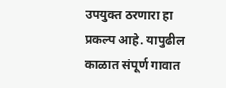उपयुक्त ठरणारा हा प्रकल्प आहे. यापुढील काळात संपूर्ण गावात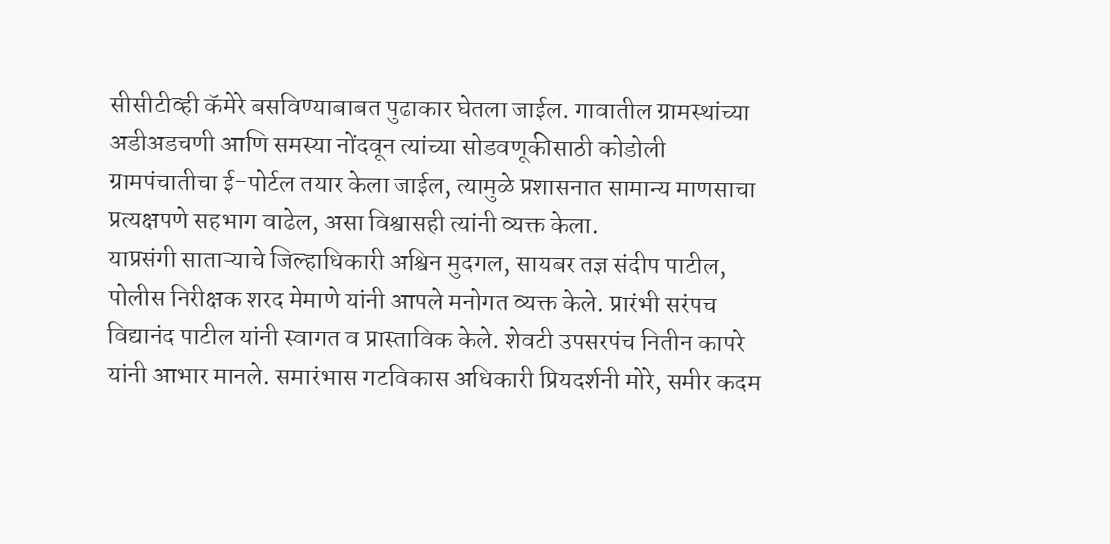सीसीटीव्ही कॅमेरे बसविण्याबाबत पुढाकार घेतला जाईल. गावातील ग्रामस्थांच्या अडीअडचणी आणि समस्या नोंदवून त्यांच्या सोडवणूकीसाठी कोडोली ग्रामपंचातीचा ई-पोर्टल तयार केला जाईल, त्यामुळे प्रशासनात सामान्य माणसाचा प्रत्यक्षपणे सहभाग वाढेल, असा विश्वासही त्यांनी व्यक्त केला.
याप्रसंगी साताऱ्याचे जिल्हाधिकारी अश्विन मुदगल, सायबर तज्ञ संदीप पाटील, पोलीस निरीक्षक शरद मेमाणे यांनी आपले मनोगत व्यक्त केले. प्रारंभी सरंपच विद्यानंद पाटील यांनी स्वागत व प्रास्ताविक केले. शेवटी उपसरपंच नितीन कापरे यांनी आभार मानले. समारंभास गटविकास अधिकारी प्रियदर्शनी मोरे, समीर कदम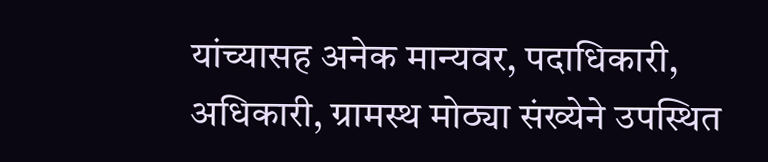यांच्यासह अनेक मान्यवर, पदाधिकारी, अधिकारी, ग्रामस्थ मोठ्या संख्येने उपस्थित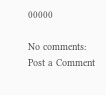00000

No comments:
Post a Comment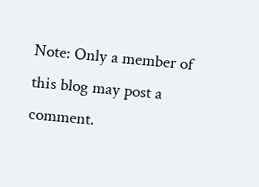Note: Only a member of this blog may post a comment.